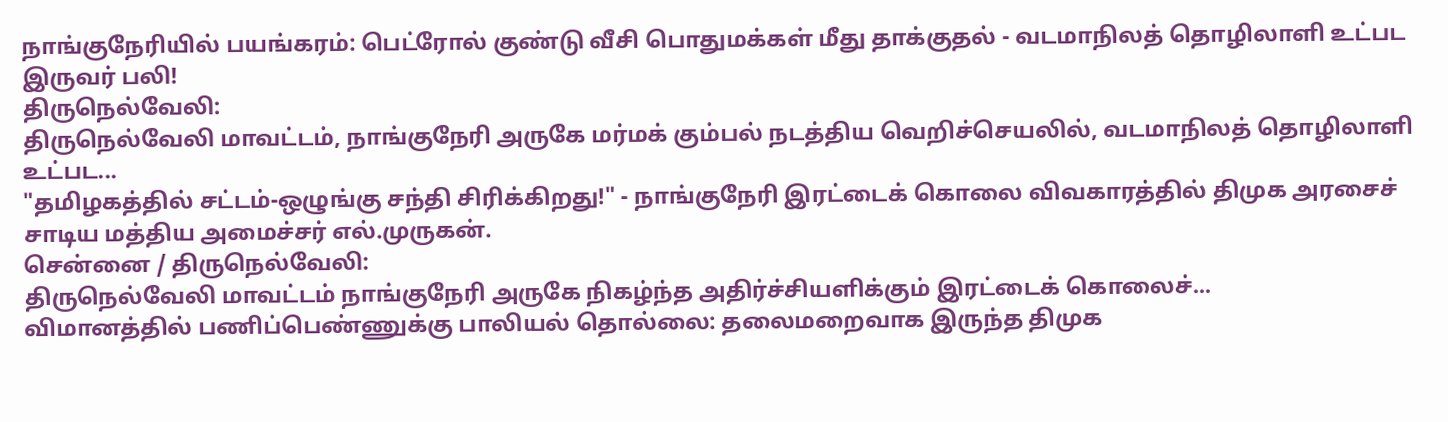நாங்குநேரியில் பயங்கரம்: பெட்ரோல் குண்டு வீசி பொதுமக்கள் மீது தாக்குதல் - வடமாநிலத் தொழிலாளி உட்பட இருவர் பலி!
திருநெல்வேலி:
திருநெல்வேலி மாவட்டம், நாங்குநேரி அருகே மர்மக் கும்பல் நடத்திய வெறிச்செயலில், வடமாநிலத் தொழிலாளி உட்பட...
"தமிழகத்தில் சட்டம்-ஒழுங்கு சந்தி சிரிக்கிறது!" - நாங்குநேரி இரட்டைக் கொலை விவகாரத்தில் திமுக அரசைச் சாடிய மத்திய அமைச்சர் எல்.முருகன்.
சென்னை / திருநெல்வேலி:
திருநெல்வேலி மாவட்டம் நாங்குநேரி அருகே நிகழ்ந்த அதிர்ச்சியளிக்கும் இரட்டைக் கொலைச்...
விமானத்தில் பணிப்பெண்ணுக்கு பாலியல் தொல்லை: தலைமறைவாக இருந்த திமுக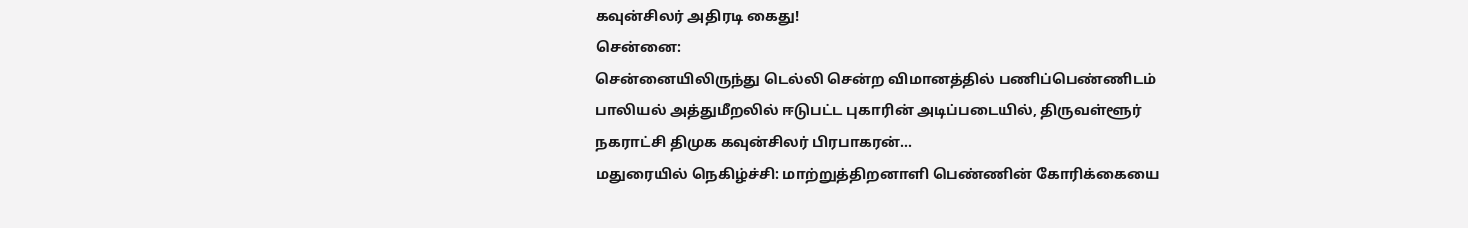கவுன்சிலர் அதிரடி கைது!
சென்னை:
சென்னையிலிருந்து டெல்லி சென்ற விமானத்தில் பணிப்பெண்ணிடம் பாலியல் அத்துமீறலில் ஈடுபட்ட புகாரின் அடிப்படையில், திருவள்ளூர் நகராட்சி திமுக கவுன்சிலர் பிரபாகரன்...
மதுரையில் நெகிழ்ச்சி: மாற்றுத்திறனாளி பெண்ணின் கோரிக்கையை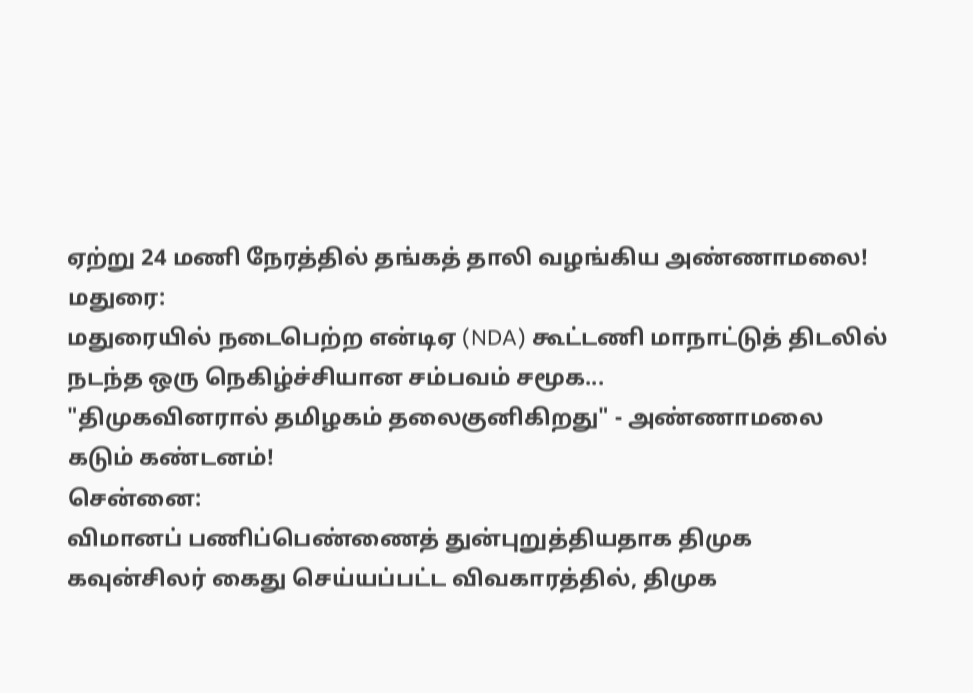ஏற்று 24 மணி நேரத்தில் தங்கத் தாலி வழங்கிய அண்ணாமலை!
மதுரை:
மதுரையில் நடைபெற்ற என்டிஏ (NDA) கூட்டணி மாநாட்டுத் திடலில் நடந்த ஒரு நெகிழ்ச்சியான சம்பவம் சமூக...
"திமுகவினரால் தமிழகம் தலைகுனிகிறது" - அண்ணாமலை கடும் கண்டனம்!
சென்னை:
விமானப் பணிப்பெண்ணைத் துன்புறுத்தியதாக திமுக கவுன்சிலர் கைது செய்யப்பட்ட விவகாரத்தில், திமுக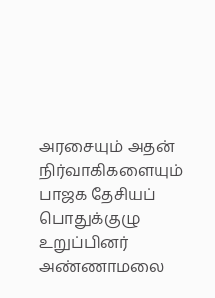அரசையும் அதன் நிர்வாகிகளையும் பாஜக தேசியப் பொதுக்குழு உறுப்பினர் அண்ணாமலை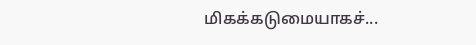மிகக்கடுமையாகச்...